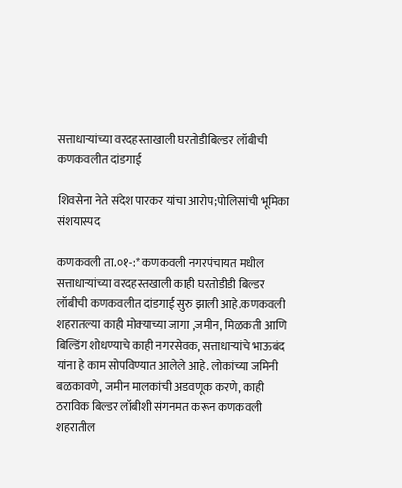सत्ताधाऱ्यांच्या वरदहस्ताखाली घरतोडीबिल्डर लॉबीची कणकवलीत दांडगाई

शिवसेना नेते संदेश पारकर यांचा आरोप;पोलिसांची भूमिका संशयास्पद

कणकवली ता.०१-:* कणकवली नगरपंचायत मधील सत्ताधाऱ्यांच्या वरदहस्तखाली काही घरतोडीडी बिल्डर लॉबीची कणकवलीत दांडगाई सुरु झाली आहे.कणकवली शहरातल्या काही मोक्‍याच्या जागा ,जमीन, मिळकती आणि बिल्डिंग शोधण्याचे काही नगरसेवक, सत्ताधाऱ्यांचे भाऊबंद यांना हे काम सोपविण्यात आलेले आहे. लोकांच्या जमिनी बळकावणे, जमीन मालकांची अडवणूक करणे, काही ठराविक बिल्डर लॉबीशी संगनमत करून कणकवली शहरातील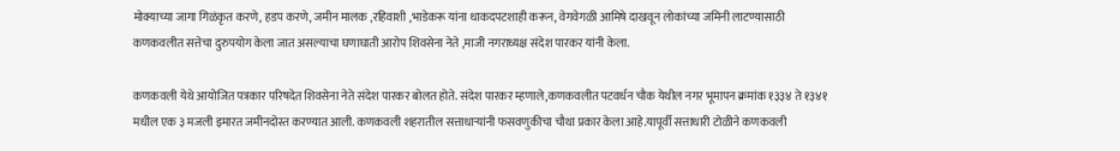मोक्याच्या जागा गिळंकृत करणे, हडप करणे, जमीन मालक ,रहिवाशी ,भाडेकरू यांना धाकदपटशाही करून, वेगवेगळी आमिषे दाखवून लोकांच्या जमिनी लाटण्यासाठी कणकवलीत सत्तेचा दुरुपयोग केला जात असल्याचा घणाघाती आरोप शिवसेना नेते ,माजी नगराध्यक्ष संदेश पारकर यांनी केला.

कणकवली येथे आयोजित पत्रकार परिषदेत शिवसेना नेते संदेश पारकर बोलत होते. संदेश पारकर म्हणाले,कणकवलीत पटवर्धन चौक येथील नगर भूमापन क्रमांक १३३४ ते १३४१ मधील एक ३ मजली इमारत जमीनदोस्त करण्यात आली. कणकवली शहरातील सत्ताधाऱ्यांनी फसवणुकीचा चौथा प्रकार केला आहे.यापूर्वी सत्ताधारी टोळीने कणकवली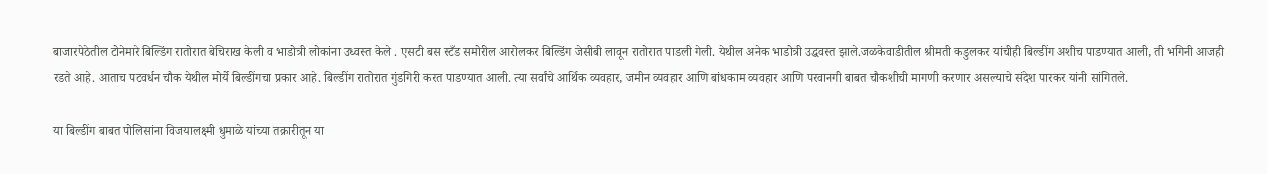बाजारपेठेतील टोनेमारे बिल्डिंग रातोरात बेचिराख केली व भाडोत्री लोकांना उध्वस्त केले . एसटी बस स्टँड समोरील आरोलकर बिल्डिंग जेसीबी लावून रातोरात पाडली गेली. येथील अनेक भाडोत्री उद्धवस्त झाले.जळकेवाडीतील श्रीमती कडुलकर यांचीही बिल्डींग अशीच पाडण्यात आली, ती भगिनी आजही रडते आहे. आताच पटवर्धन चौक येथील मोर्ये बिल्डींगचा प्रकार आहे. बिल्डींग रातोरात गुंडगिरी करत पाडण्यात आली. त्या सर्वांचे आर्थिक व्यवहार, जमीन व्यवहार आणि बांधकाम व्यवहार आणि परवानगी बाबत चौकशीची मागणी करणार असल्याचे संदेश पारकर यांनी सांगितले.

या बिल्डींग बाबत पोलिसांना विजयालक्ष्मी धुमाळे यांच्या तक्रारीतून या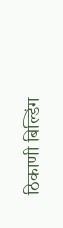ठिकाणी बिल्डिंग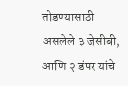तोडण्यासाठी असलेले ३ जेसीबी, आणि २ डंपर यांचे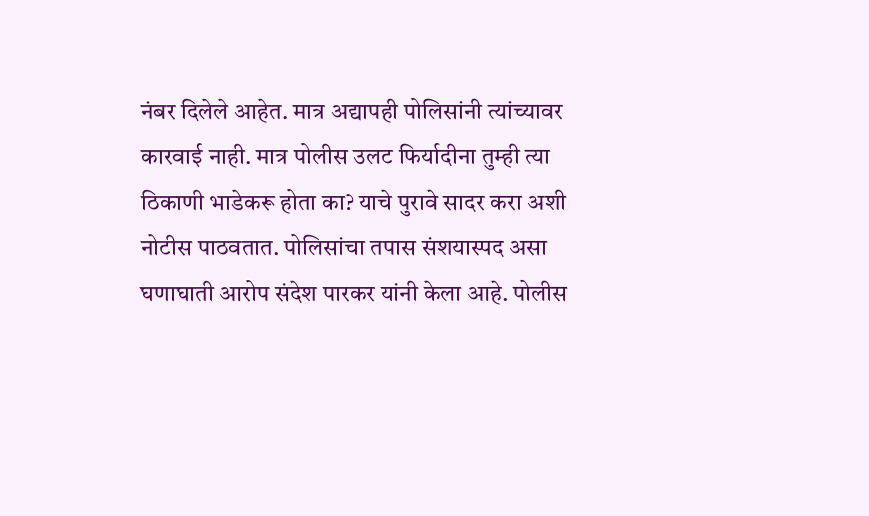नंबर दिलेले आहेत. मात्र अद्यापही पोलिसांनी त्यांच्यावर कारवाई नाही. मात्र पोलीस उलट फिर्यादीना तुम्ही त्या ठिकाणी भाडेकरू होता का? याचे पुरावे सादर करा अशी नोटीस पाठवतात. पोलिसांचा तपास संशयास्पद असा घणाघाती आरोप संदेश पारकर यांनी केला आहे. पोलीस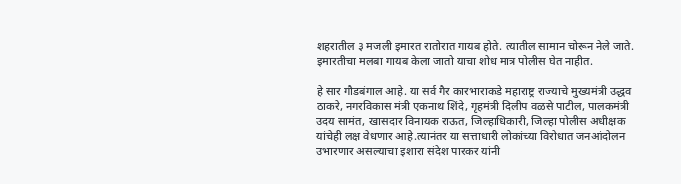शहरातील ३ मजली इमारत रातोरात गायब होते. त्यातील सामान चोरून नेले जाते. इमारतीचा मलबा गायब केला जातो याचा शोध मात्र पोलीस घेत नाहीत.

हे सार गौडबंगाल आहे. या सर्व गैर कारभाराकडे महाराष्ट्र राज्याचे मुख्यमंत्री उद्धव ठाकरे, नगरविकास मंत्री एकनाथ शिंदे, गृहमंत्री दिलीप वळसे पाटील, पालकमंत्री उदय सामंत, खासदार विनायक राऊत, जिल्हाधिकारी, जिल्हा पोलीस अधीक्षक यांचेही लक्ष वेधणार आहे.त्यानंतर या सत्ताधारी लोकांच्या विरोधात जनआंदोलन उभारणार असल्याचा इशारा संदेश पारकर यांनी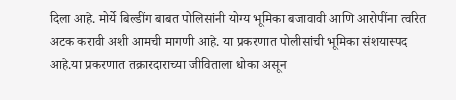दिला आहे. मोर्ये बिल्डींग बाबत पोलिसांनी योग्य भूमिका बजावावी आणि आरोपींना त्वरित अटक करावी अशी आमची मागणी आहे. या प्रकरणात पोलीसांची भूमिका संशयास्पद आहे.या प्रकरणात तक्रारदाराच्या जीविताला धोका असून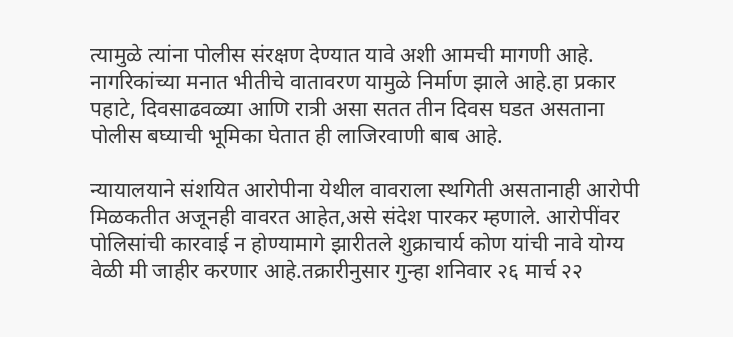त्यामुळे त्यांना पोलीस संरक्षण देण्यात यावे अशी आमची मागणी आहे. नागरिकांच्या मनात भीतीचे वातावरण यामुळे निर्माण झाले आहे.हा प्रकार पहाटे, दिवसाढवळ्या आणि रात्री असा सतत तीन दिवस घडत असताना पोलीस बघ्याची भूमिका घेतात ही लाजिरवाणी बाब आहे.

न्यायालयाने संशयित आरोपीना येथील वावराला स्थगिती असतानाही आरोपी मिळकतीत अजूनही वावरत आहेत,असे संदेश पारकर म्हणाले. आरोपींवर पोलिसांची कारवाई न होण्यामागे झारीतले शुक्राचार्य कोण यांची नावे योग्य वेळी मी जाहीर करणार आहे.तक्रारीनुसार गुन्हा शनिवार २६ मार्च २२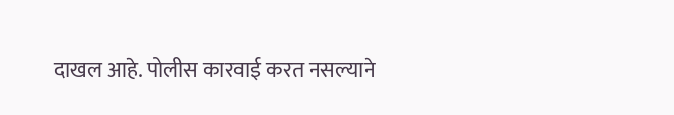दाखल आहे. पोलीस कारवाई करत नसल्याने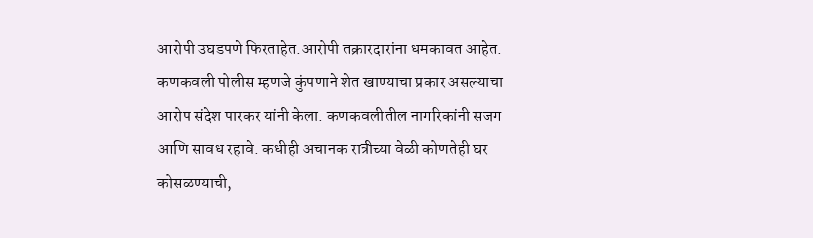आरोपी उघडपणे फिरताहेत.आरोपी तक्रारदारांना धमकावत आहेत. कणकवली पोलीस म्हणजे कुंपणाने शेत खाण्याचा प्रकार असल्याचा आरोप संदेश पारकर यांनी केला. कणकवलीतील नागरिकांनी सजग आणि सावध रहावे. कधीही अचानक रात्रीच्या वेळी कोणतेही घर कोसळण्याची,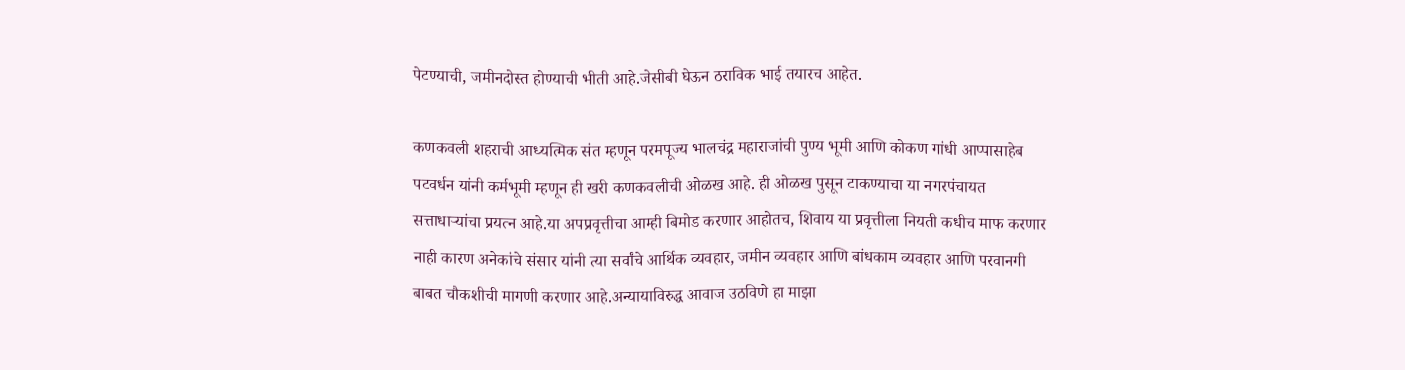पेटण्याची, जमीनदोस्त होण्याची भीती आहे.जेसीबी घेऊन ठराविक भाई तयारच आहेत.

कणकवली शहराची आध्यत्मिक संत म्हणून परमपूज्य भालचंद्र महाराजांची पुण्य भूमी आणि कोकण गांधी आप्पासाहेब पटवर्धन यांनी कर्मभूमी म्हणून ही खरी कणकवलीची ओळख आहे. ही ओळख पुसून टाकण्याचा या नगरपंचायत सत्ताधाऱ्यांचा प्रयत्न आहे.या अपप्रवृत्तीचा आम्ही बिमोड करणार आहोतच, शिवाय या प्रवृत्तीला नियती कधीच माफ करणार नाही कारण अनेकांचे संसार यांनी त्या सर्वांचे आर्थिक व्यवहार, जमीन व्यवहार आणि बांधकाम व्यवहार आणि परवानगी बाबत चौकशीची मागणी करणार आहे.अन्यायाविरुद्ध आवाज उठविणे हा माझा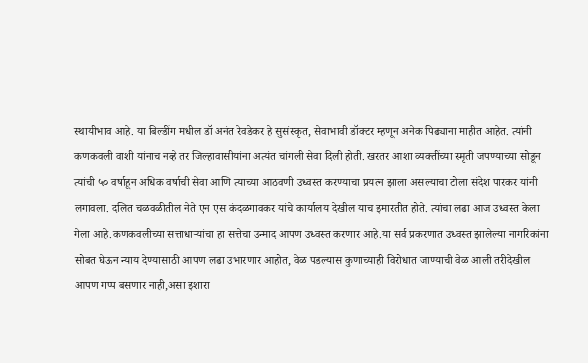स्थायीभाव आहे. या बिल्डींग मधील डॉ अनंत रेवडेकर हे सुसंस्कृत, सेवाभावी डॉक्टर म्हणून अनेक पिढ्याना माहीत आहेत. त्यांनी कणकवली वाशी यांनाच नव्हे तर जिल्हावासीयांना अत्यंत चांगली सेवा दिली होती. खरतर आशा व्यक्तींच्या स्मृती जपण्याच्या सोडून त्यांची ५० वर्षाहून अधिक वर्षाची सेवा आणि त्याच्या आठवणी उध्वस्त करण्याचा प्रयत्न झाला असल्याचा टोला संदेश पारकर यांनी लगावला. दलित चळवळीतील नेते एन एस कंदळगावकर यांचे कार्यालय देखील याच इमारतीत होते. त्यांचा लढा आज उध्वस्त केला गेला आहे.कणकवलीच्या सत्ताधाऱ्यांचा हा सत्तेचा उन्माद आपण उध्वस्त करणार आहे.या सर्व प्रकरणात उध्वस्त झालेल्या नागरिकांना सोबत घेऊन न्याय देण्यासाठी आपण लढा उभारणार आहोत, वेळ पडल्यास कुणाच्याही विरोधात जाण्याची वेळ आली तरीदेखील आपण गप्प बसणार नाही,असा इशारा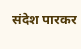संदेश पारकर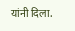यांनी दिला.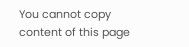You cannot copy content of this page